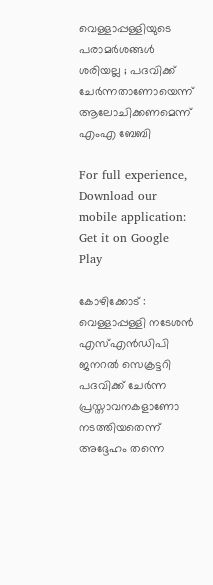വെള്ളാപ്പള്ളിയുടെ പരാമർശങ്ങൾ ശരിയല്ല ; പദവിക്ക് ചേർന്നതാണോയെന്ന് ആലോചിക്കണമെന്ന് എംഎ ബേബി

For full experience, Download our mobile application:
Get it on Google Play

കോഴിക്കോട് : വെള്ളാപ്പള്ളി നടേശൻ എസ്എൻഡിപി ജനറൽ സെക്രട്ടറി പദവിക്ക് ചേർന്ന പ്രസ്താവനകളാണോ നടത്തിയതെന്ന് അദ്ദേഹം തന്നെ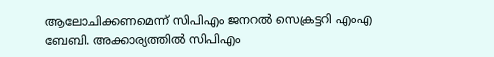ആലോചിക്കണമെന്ന് സിപിഎം ജനറൽ സെക്രട്ടറി എംഎ ബേബി. അക്കാര്യത്തിൽ സിപിഎം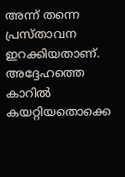അന്ന് തന്നെ പ്രസ്താവന ഇറക്കിയതാണ്. അദ്ദേഹത്തെ കാറിൽ കയറ്റിയതൊക്കെ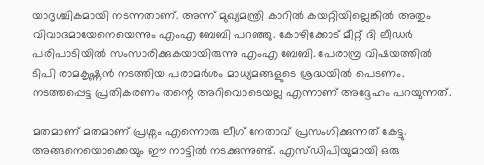യാദൃശ്ചികമായി നടന്നതാണ്. അന്ന് മുഖ്യമന്ത്രി കാറിൽ കയറ്റിയില്ലെങ്കിൽ അതും വിവാദമായേനെയെന്നും എംഎ ബേബി പറഞ്ഞു. കോഴിക്കോട് മീറ്റ് ദി ലീഡർ പരിപാടിയിൽ സംസാരിക്കുകയായിരുന്നു എംഎ ബേബി. പേരാമ്പ്ര വിഷയത്തിൽ ടിപി രാമകൃഷ്ണൻ നടത്തിയ പരാമർശം മാധ്യമങ്ങളുടെ ശ്രദ്ധയിൽ പെടണം. നടത്തപ്പെട്ട പ്രതികരണം തന്റെ അറിവൊടെയല്ല എന്നാണ് അദ്ദേഹം പറയുന്നത്.

മതമാണ് മതമാണ് പ്രശ്നം എന്നൊരു ലീഗ് നേതാവ് പ്രസംഗിക്കുന്നത് കേട്ടു. അങ്ങനെയൊക്കെയും ഈ നാട്ടിൽ നടക്കുന്നുണ്ട്. എസ്ഡിപിയുമായി ഒരു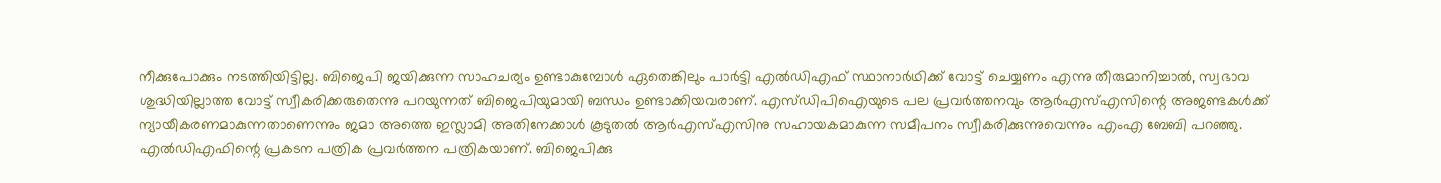നീക്കുപോക്കും നടത്തിയിട്ടില്ല. ബിജെപി ജയിക്കുന്ന സാഹചര്യം ഉണ്ടാകുമ്പോൾ ഏതെങ്കിലും പാർട്ടി എൽഡിഎഫ് സ്ഥാനാർഥിക്ക് വോട്ട് ചെയ്യണം എന്നു തീരുമാനിച്ചാൽ, സ്വഭാവ ശുദ്ധിയില്ലാത്ത വോട്ട് സ്വീകരിക്കരുതെന്നു പറയുന്നത് ബിജെപിയുമായി ബന്ധം ഉണ്ടാക്കിയവരാണ്. എസ്ഡിപിഐയുടെ പല പ്രവർത്തനവും ആർഎസ്എസിന്റെ അജണ്ടകൾക്ക് ന്യായീകരണമാകുന്നതാണെന്നും ജമാ അത്തെ ഇസ്ലാമി അതിനേക്കാൾ കൂടുതൽ ആർഎസ്എസിനു സഹായകമാകുന്ന സമീപനം സ്വീകരിക്കുന്നുവെന്നും എംഎ ബേബി പറഞ്ഞു. എൽഡിഎഫിന്റെ പ്രകടന പത്രിക പ്രവർത്തന പത്രികയാണ്. ബിജെപിക്കു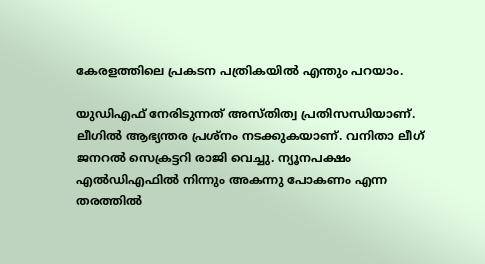കേരളത്തിലെ പ്രകടന പത്രികയിൽ എന്തും പറയാം.

യുഡിഎഫ് നേരിടുന്നത് അസ്തിത്വ പ്രതിസന്ധിയാണ്. ലീഗിൽ ആഭ്യന്തര പ്രശ്നം നടക്കുകയാണ്. വനിതാ ലീഗ് ജനറൽ സെക്രട്ടറി രാജി വെച്ചു. ന്യൂനപക്ഷം എൽഡിഎഫിൽ നിന്നും അകന്നു പോകണം എന്ന തരത്തിൽ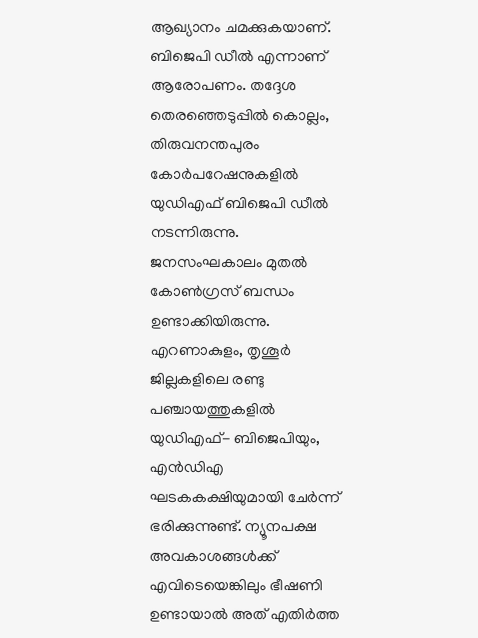ആഖ്യാനം ചമക്കുകയാണ്. ബിജെപി ഡീൽ എന്നാണ് ആരോപണം. തദ്ദേശ തെരഞ്ഞെടുപ്പിൽ കൊല്ലം, തിരുവനന്തപുരം കോർപറേഷനുകളിൽ യുഡിഎഫ് ബിജെപി ഡീൽ നടന്നിരുന്നു. ജനസംഘകാലം മുതൽ കോൺഗ്രസ് ബന്ധം ഉണ്ടാക്കിയിരുന്നു. എറണാകുളം, തൃശൂർ ജില്ലകളിലെ രണ്ടു പഞ്ചായത്തുകളിൽ യുഡിഎഫ്- ബിജെപിയും, എൻഡിഎ ഘടകകക്ഷിയുമായി ചേർന്ന് ഭരിക്കുന്നുണ്ട്. ന്യൂനപക്ഷ അവകാശങ്ങൾക്ക് എവിടെയെങ്കിലും ഭീഷണി ഉണ്ടായാൽ അത് എതിർത്ത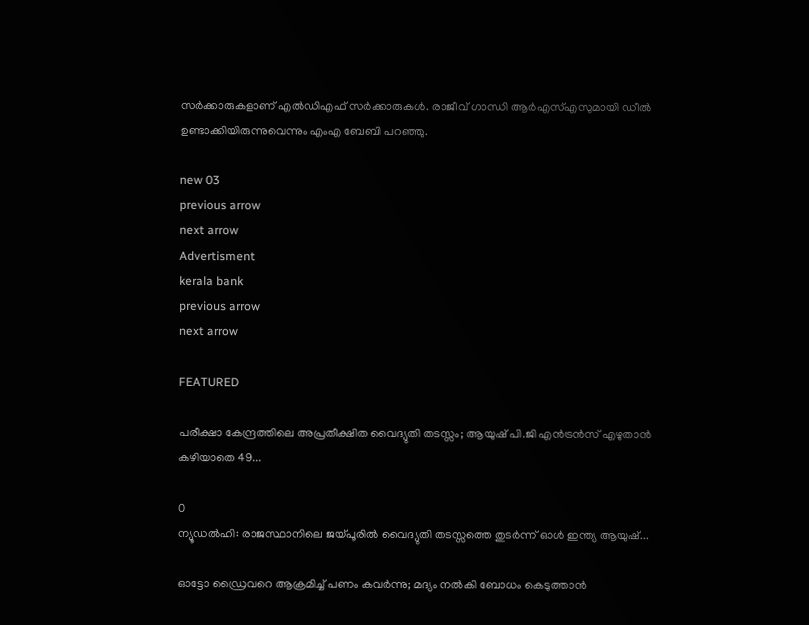സർക്കാരുകളാണ് എൽഡിഎഫ് സർക്കാരുകൾ. രാജീവ്‌ ഗാന്ധി ആർഎസ്എസുമായി ഡീൽ ഉണ്ടാക്കിയിരുന്നുവെന്നും എംഎ ബേബി പറഞ്ഞു.

new 03
previous arrow
next arrow
Advertisment
kerala bank
previous arrow
next arrow

FEATURED

പരീക്ഷാ കേന്ദ്രത്തിലെ അപ്രതീക്ഷിത വൈദ്യുതി തടസ്സം; ആയുഷ് പി.ജി എൻട്രൻസ് എഴുതാൻ കഴിയാതെ 49...

0
ന്യൂഡല്‍ഹി: രാജസ്ഥാനിലെ ജയ്പൂരില്‍ വൈദ്യുതി തടസ്സത്തെ തുടര്‍ന്ന് ഓള്‍ ഇന്ത്യ ആയുഷ്...

ഓട്ടോ ഡ്രൈവറെ ആക്രമിച്ച് പണം കവർന്നു; മദ്യം നൽകി ബോധം കെടുത്താൻ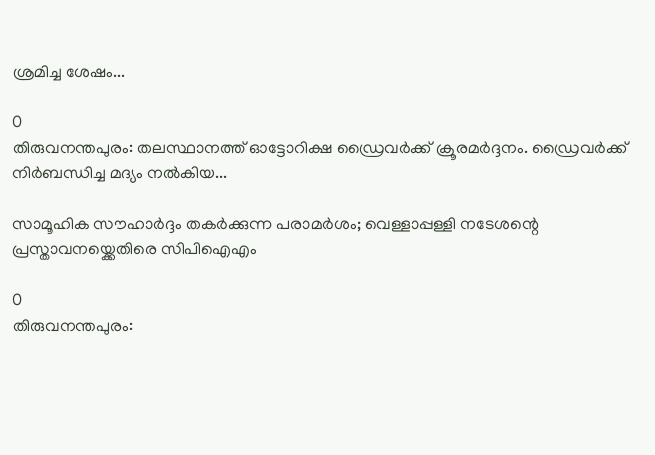ശ്രമിച്ച ശേഷം...

0
തിരുവനന്തപുരം: തലസ്ഥാനത്ത് ഓട്ടോറിക്ഷ ഡ്രൈവര്‍ക്ക് ക്രൂരമര്‍ദ്ദനം. ഡ്രൈവര്‍ക്ക് നിര്‍ബന്ധിച്ച മദ്യം നല്‍കിയ...

സാമൂഹിക സൗഹാർദ്ദം തകർക്കുന്ന പരാമർശം; വെള്ളാപ്പള്ളി നടേശന്റെ പ്രസ്താവനയ്ക്കെതിരെ സിപിഐഎം

0
തിരുവനന്തപുരം: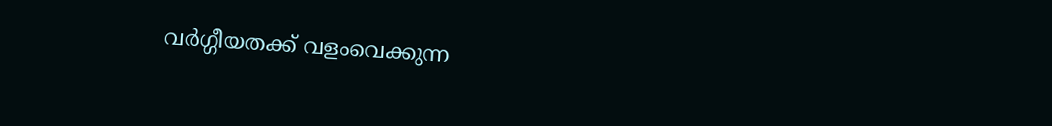വര്‍ഗ്ഗീയതക്ക്‌ വളംവെക്കുന്ന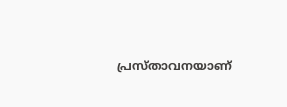പ്രസ്‌താവനയാണ്‌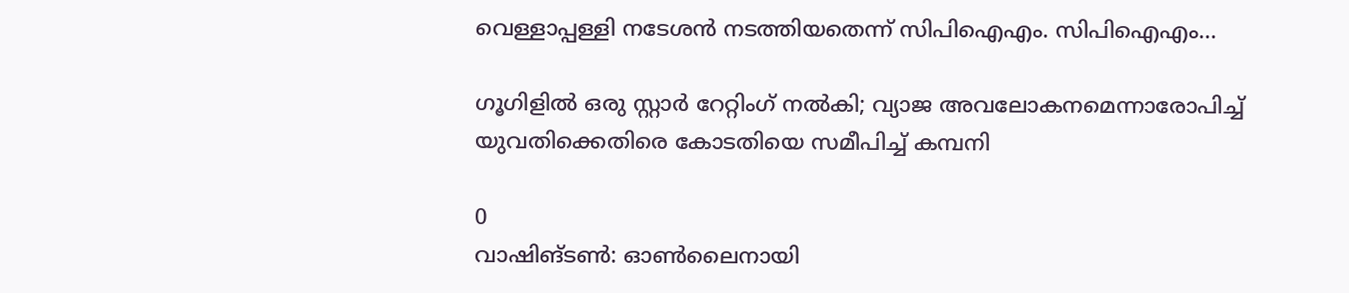വെള്ളാപ്പള്ളി നടേശൻ നടത്തിയതെന്ന് സിപിഐഎം. സിപിഐഎം...

ഗൂഗിളിൽ ഒരു സ്റ്റാർ റേറ്റിംഗ് നൽകി; വ്യാജ അവലോകനമെന്നാരോപിച്ച് യുവതിക്കെതിരെ കോടതിയെ സമീപിച്ച് കമ്പനി

0
വാഷിങ്ടൺ: ഓൺലൈനായി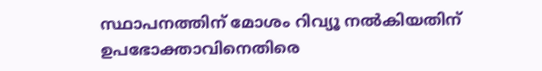സ്ഥാപനത്തിന് മോശം റിവ്യൂ നൽകിയതിന് ഉപഭോക്താവിനെതിരെ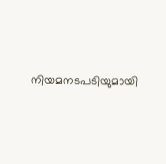നിയമനടപടിയുമായി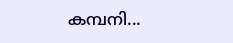കമ്പനി...